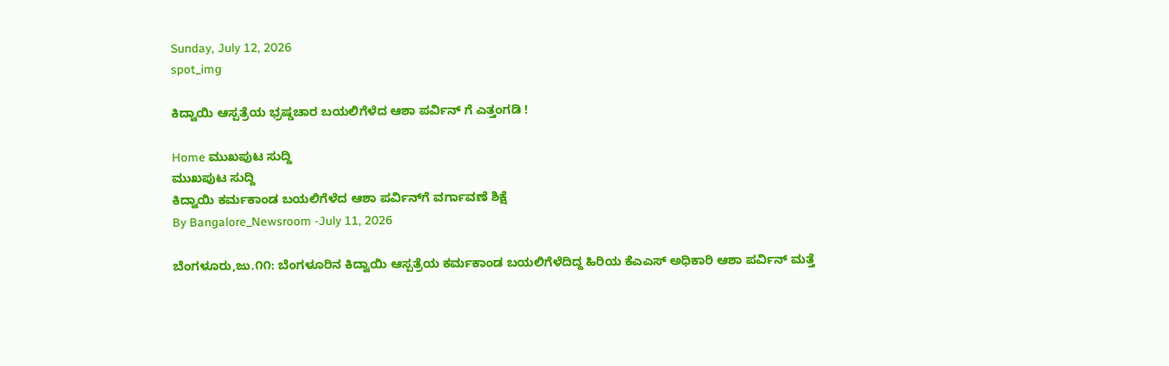Sunday, July 12, 2026
spot_img

ಕಿದ್ವಾಯಿ ಆಸ್ಪತ್ರೆಯ ಭ್ರಷ್ಡಚಾರ ಬಯಲಿಗೆಳೆದ ಆಶಾ ಪರ್ವಿನ್ ಗೆ ಎತ್ತಂಗಡಿ !

Home ಮುಖಪುಟ ಸುದ್ದಿ
ಮುಖಪುಟ ಸುದ್ದಿ
ಕಿದ್ವಾಯಿ ಕರ್ಮಕಾಂಡ ಬಯಲಿಗೆಳೆದ ಆಶಾ ಪರ್ವಿನ್‌ಗೆ ವರ್ಗಾವಣೆ ಶಿಕ್ಷೆ
By Bangalore_Newsroom -July 11, 2026

ಬೆಂಗಳೂರು,ಜು.೧೧: ಬೆಂಗಳೂರಿನ ಕಿದ್ವಾಯಿ ಆಸ್ಪತ್ರೆಯ ಕರ್ಮಕಾಂಡ ಬಯಲಿಗೆಳೆದಿದ್ದ ಹಿರಿಯ ಕೆಎಎಸ್ ಅಧಿಕಾರಿ ಆಶಾ ಪರ್ವಿನ್ ಮತ್ತೆ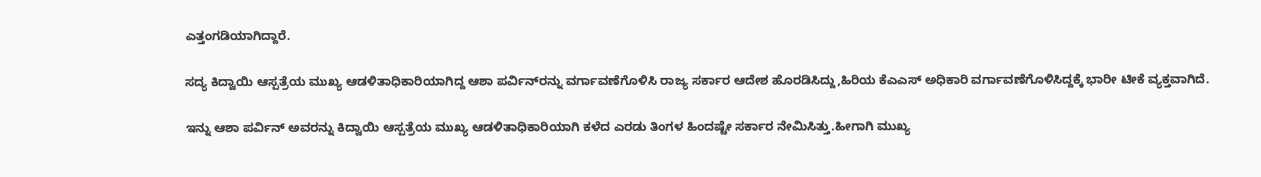ಎತ್ತಂಗಡಿಯಾಗಿದ್ದಾರೆ.

ಸದ್ಯ ಕಿದ್ವಾಯಿ ಆಸ್ಪತ್ರೆಯ ಮುಖ್ಯ ಆಡಳಿತಾಧಿಕಾರಿಯಾಗಿದ್ದ ಆಶಾ ಪರ್ವಿನ್‌ರನ್ನು ವರ್ಗಾವಣೆಗೊಳಿಸಿ ರಾಜ್ಯ ಸರ್ಕಾರ ಆದೇಶ ಹೊರಡಿಸಿದ್ದು,ಹಿರಿಯ ಕೆಎಎಸ್ ಅಧಿಕಾರಿ ವರ್ಗಾವಣೆಗೊಳಿಸಿದ್ದಕ್ಕೆ ಭಾರೀ ಟೀಕೆ ವ್ಯಕ್ತವಾಗಿದೆ.

ಇನ್ನು ಆಶಾ ಪರ್ವಿನ್ ಅವರನ್ನು ಕಿದ್ವಾಯಿ ಆಸ್ಪತ್ರೆಯ ಮುಖ್ಯ ಆಡಳಿತಾಧಿಕಾರಿಯಾಗಿ ಕಳೆದ ಎರಡು ತಿಂಗಳ ಹಿಂದಷ್ಟೇ ಸರ್ಕಾರ ನೇಮಿಸಿತ್ತು.ಹೀಗಾಗಿ ಮುಖ್ಯ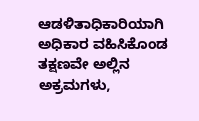ಆಡಳಿತಾಧಿಕಾರಿಯಾಗಿ ಅಧಿಕಾರ ವಹಿಸಿಕೊಂಡ ತಕ್ಷಣವೇ ಅಲ್ಲಿನ ಅಕ್ರಮಗಳು,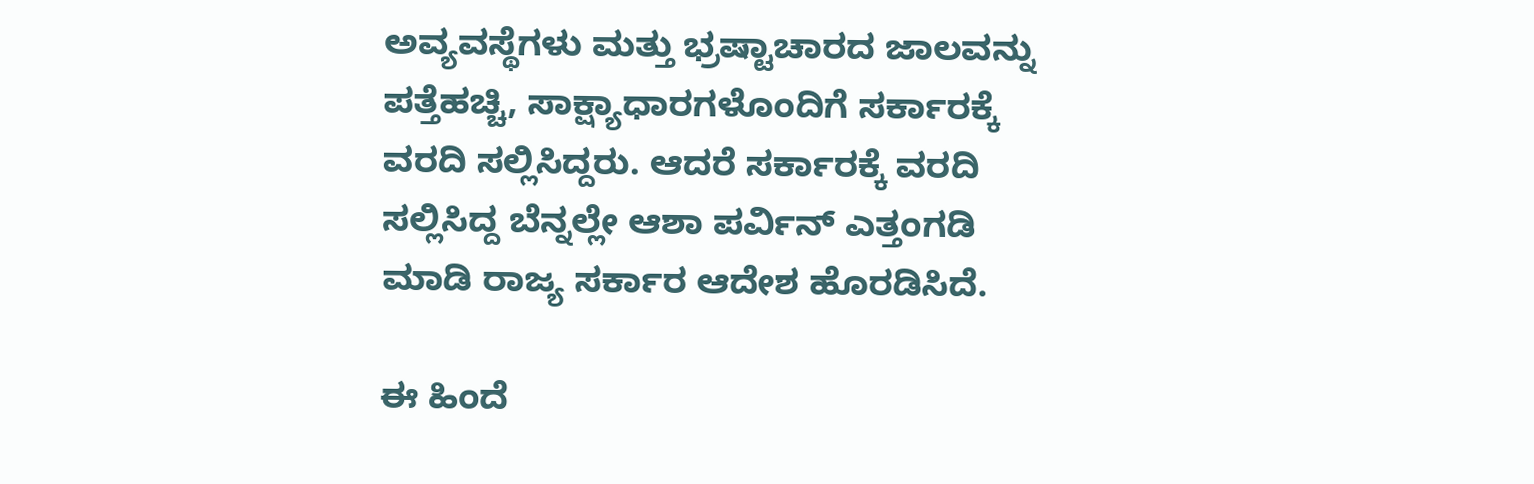ಅವ್ಯವಸ್ಥೆಗಳು ಮತ್ತು ಭ್ರಷ್ಟಾಚಾರದ ಜಾಲವನ್ನು ಪತ್ತೆಹಚ್ಚಿ, ಸಾಕ್ಷ್ಯಾಧಾರಗಳೊಂದಿಗೆ ಸರ್ಕಾರಕ್ಕೆ ವರದಿ ಸಲ್ಲಿಸಿದ್ದರು. ಆದರೆ ಸರ್ಕಾರಕ್ಕೆ ವರದಿ ಸಲ್ಲಿಸಿದ್ದ ಬೆನ್ನಲ್ಲೇ ಆಶಾ ಪರ್ವಿನ್ ಎತ್ತಂಗಡಿ ಮಾಡಿ ರಾಜ್ಯ ಸರ್ಕಾರ ಆದೇಶ ಹೊರಡಿಸಿದೆ.

ಈ ಹಿಂದೆ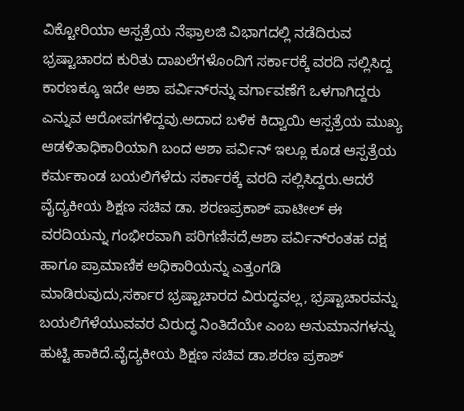ವಿಕ್ಟೋರಿಯಾ ಆಸ್ಪತ್ರೆಯ ನೆಫ್ರಾಲಜಿ ವಿಭಾಗದಲ್ಲಿ ನಡೆದಿರುವ ಭ್ರಷ್ಟಾಚಾರದ ಕುರಿತು ದಾಖಲೆಗಳೊಂದಿಗೆ ಸರ್ಕಾರಕ್ಕೆ ವರದಿ ಸಲ್ಲಿಸಿದ್ದ ಕಾರಣಕ್ಕೂ ಇದೇ ಆಶಾ ಪರ್ವಿನ್‌ರನ್ನು ವರ್ಗಾವಣೆಗೆ ಒಳಗಾಗಿದ್ದರು ಎನ್ನುವ ಆರೋಪಗಳಿದ್ದವು.ಅದಾದ ಬಳಿಕ ಕಿದ್ವಾಯಿ ಆಸ್ಪತ್ರೆಯ ಮುಖ್ಯ ಆಡಳಿತಾಧಿಕಾರಿಯಾಗಿ ಬಂದ ಆಶಾ ಪರ್ವಿನ್ ಇಲ್ಲೂ ಕೂಡ ಆಸ್ಪತ್ರೆಯ ಕರ್ಮಕಾಂಡ ಬಯಲಿಗೆಳೆದು ಸರ್ಕಾರಕ್ಕೆ ವರದಿ ಸಲ್ಲಿಸಿದ್ದರು.ಆದರೆ ವೈದ್ಯಕೀಯ ಶಿಕ್ಷಣ ಸಚಿವ ಡಾ. ಶರಣಪ್ರಕಾಶ್ ಪಾಟೀಲ್ ಈ ವರದಿಯನ್ನು ಗಂಭೀರವಾಗಿ ಪರಿಗಣಿಸದೆ,ಆಶಾ ಪರ್ವಿನ್‌ರಂತಹ ದಕ್ಷ ಹಾಗೂ ಪ್ರಾಮಾಣಿಕ ಅಧಿಕಾರಿಯನ್ನು ಎತ್ತಂಗಡಿ ಮಾಡಿರುವುದು,ಸರ್ಕಾರ ಭ್ರಷ್ಟಾಚಾರದ ವಿರುದ್ಧವಲ್ಲ, ಭ್ರಷ್ಟಾಚಾರವನ್ನು ಬಯಲಿಗೆಳೆಯುವವರ ವಿರುದ್ಧ ನಿಂತಿದೆಯೇ ಎಂಬ ಅನುಮಾನಗಳನ್ನು ಹುಟ್ಟಿ ಹಾಕಿದೆ.ವೈದ್ಯಕೀಯ ಶಿಕ್ಷಣ ಸಚಿವ ಡಾ.ಶರಣ ಪ್ರಕಾಶ್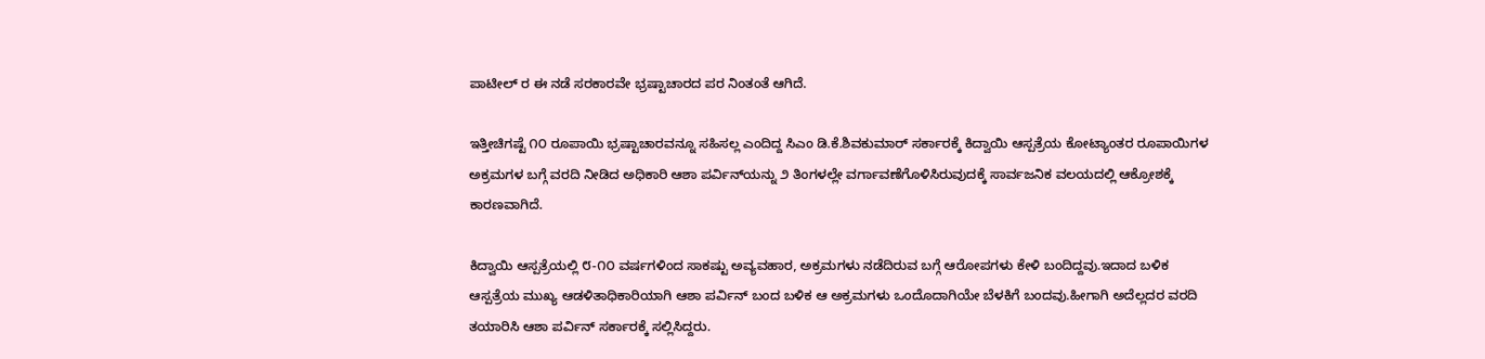ಪಾಟೀಲ್‌ ರ ಈ ನಡೆ ಸರಕಾರವೇ ಭ್ರಷ್ಟಾಚಾರದ ಪರ ನಿಂತಂತೆ ಆಗಿದೆ.

ಇತ್ತೀಚಿಗಷ್ಟೆ ೧೦ ರೂಪಾಯಿ ಭ್ರಷ್ಟಾಚಾರವನ್ನೂ ಸಹಿಸಲ್ಲ ಎಂದಿದ್ದ ಸಿಎಂ ಡಿ.ಕೆ.ಶಿವಕುಮಾರ್ ಸರ್ಕಾರಕ್ಕೆ ಕಿದ್ವಾಯಿ ಆಸ್ಪತ್ರೆಯ ಕೋಟ್ಯಾಂತರ ರೂಪಾಯಿಗಳ ಅಕ್ರಮಗಳ ಬಗ್ಗೆ ವರದಿ ನೀಡಿದ ಅಧಿಕಾರಿ ಆಶಾ ಪರ್ವಿನ್‌ಯನ್ನು ೨ ತಿಂಗಳಲ್ಲೇ ವರ್ಗಾವಣೆಗೊಳಿಸಿರುವುದಕ್ಕೆ ಸಾರ್ವಜನಿಕ ವಲಯದಲ್ಲಿ ಆಕ್ರೋಶಕ್ಕೆ ಕಾರಣವಾಗಿದೆ.

ಕಿದ್ವಾಯಿ ಆಸ್ಪತ್ರೆಯಲ್ಲಿ ೮-೧೦ ವರ್ಷಗಳಿಂದ ಸಾಕಷ್ಟು ಅವ್ಯವಹಾರ, ಅಕ್ರಮಗಳು ನಡೆದಿರುವ ಬಗ್ಗೆ ಆರೋಪಗಳು ಕೇಳಿ ಬಂದಿದ್ದವು.ಇದಾದ ಬಳಿಕ ಆಸ್ಪತ್ರೆಯ ಮುಖ್ಯ ಆಡಳಿತಾಧಿಕಾರಿಯಾಗಿ ಆಶಾ ಪರ್ವಿನ್ ಬಂದ ಬಳಿಕ ಆ ಅಕ್ರಮಗಳು ಒಂದೊದಾಗಿಯೇ ಬೆಳಕಿಗೆ ಬಂದವು.ಹೀಗಾಗಿ ಅದೆಲ್ಲದರ ವರದಿ ತಯಾರಿಸಿ ಆಶಾ ಪರ್ವಿನ್ ಸರ್ಕಾರಕ್ಕೆ ಸಲ್ಲಿಸಿದ್ದರು.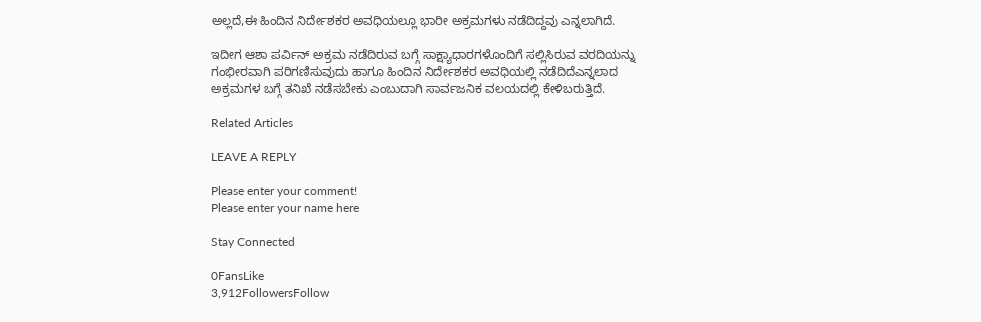ಅಲ್ಲದೆ,ಈ ಹಿಂದಿನ ನಿರ್ದೇಶಕರ ಅವಧಿಯಲ್ಲೂ ಭಾರೀ ಅಕ್ರಮಗಳು ನಡೆದಿದ್ದವು ಎನ್ನಲಾಗಿದೆ.

ಇದೀಗ ಆಶಾ ಪರ್ವಿನ್ ಅಕ್ರಮ ನಡೆದಿರುವ ಬಗ್ಗೆ ಸಾಕ್ಷ್ಯಾಧಾರಗಳೊಂದಿಗೆ ಸಲ್ಲಿಸಿರುವ ವರದಿಯನ್ನು ಗಂಭೀರವಾಗಿ ಪರಿಗಣಿಸುವುದು ಹಾಗೂ ಹಿಂದಿನ ನಿರ್ದೇಶಕರ ಅವಧಿಯಲ್ಲಿ ನಡೆದಿದೆಎನ್ನಲಾದ ಅಕ್ರಮಗಳ ಬಗ್ಗೆ ತನಿಖೆ ನಡೆಸಬೇಕು ಎಂಬುದಾಗಿ ಸಾರ್ವಜನಿಕ ವಲಯದಲ್ಲಿ ಕೇಳಿಬರುತ್ತಿದೆ.

Related Articles

LEAVE A REPLY

Please enter your comment!
Please enter your name here

Stay Connected

0FansLike
3,912FollowersFollow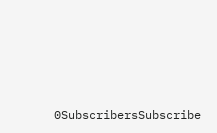0SubscribersSubscribe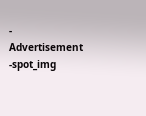- Advertisement -spot_img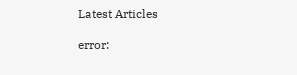Latest Articles

error: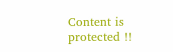Content is protected !!